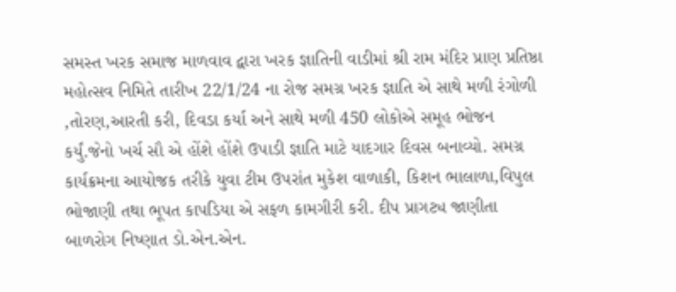સમસ્ત ખરક સમાજ માળવાવ દ્વારા ખરક જ્ઞાતિની વાડીમાં શ્રી રામ મંદિર પ્રાણ પ્રતિષ્ઠા મહોત્સવ નિમિતે તારીખ 22/1/24 ના રોજ સમગ્ર ખરક જ્ઞાતિ એ સાથે મળી રંગોળી ,તોરણ,આરતી કરી, દિવડા કર્યા અને સાથે મળી 450 લોકોએ સમૂહ ભોજન કર્યું.જેનો ખર્ચ સૌ એ હોંશે હોંશે ઉપાડી જ્ઞાતિ માટે યાદગાર દિવસ બનાવ્યો. સમગ્ર કાર્યક્રમના આયોજક તરીકે યુવા ટીમ ઉપરાંત મુકેશ વાળાકી, કિશન ભાલાળા,વિપુલ ભોજાણી તથા ભૂપત કાપડિયા એ સફળ કામગીરી કરી. દીપ પ્રાગટ્ય જાણીતા બાળરોગ નિષ્ણાત ડો.એન.એન.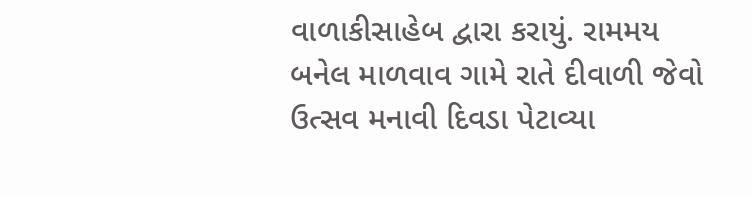વાળાકીસાહેબ દ્વારા કરાયું. રામમય બનેલ માળવાવ ગામે રાતે દીવાળી જેવો ઉત્સવ મનાવી દિવડા પેટાવ્યા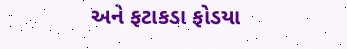અને ફટાકડા ફોડયા